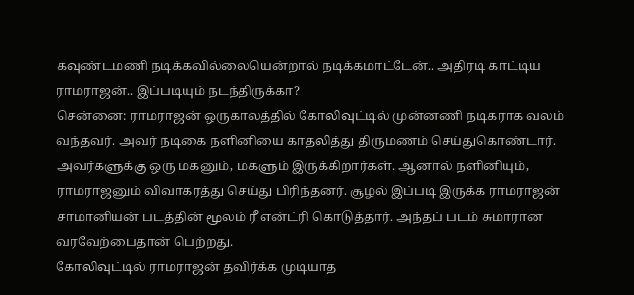கவுண்டமணி நடிக்கவில்லையென்றால் நடிக்கமாட்டேன்.. அதிரடி காட்டிய ராமராஜன்.. இப்படியும் நடந்திருக்கா?
சென்னை: ராமராஜன் ஒருகாலத்தில் கோலிவுட்டில் முன்னணி நடிகராக வலம் வந்தவர். அவர் நடிகை நளினியை காதலித்து திருமணம் செய்துகொண்டார். அவர்களுக்கு ஒரு மகனும், மகளும் இருக்கிறார்கள். ஆனால் நளினியும், ராமராஜனும் விவாகரத்து செய்து பிரிந்தனர். சூழல் இப்படி இருக்க ராமராஜன் சாமானியன் படத்தின் மூலம் ரீ என்ட்ரி கொடுத்தார். அந்தப் படம் சுமாரான வரவேற்பைதான் பெற்றது.
கோலிவுட்டில் ராமராஜன் தவிர்க்க முடியாத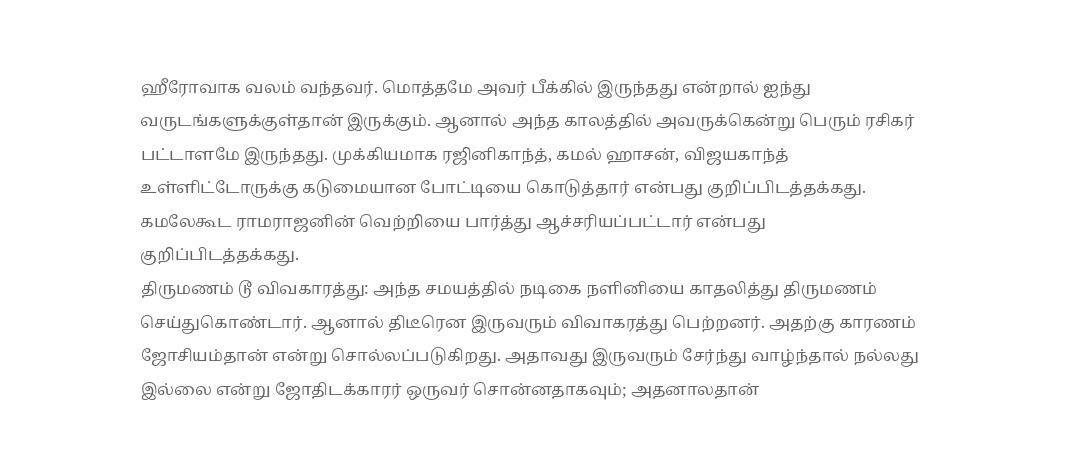ஹீரோவாக வலம் வந்தவர். மொத்தமே அவர் பீக்கில் இருந்தது என்றால் ஐந்து வருடங்களுக்குள்தான் இருக்கும். ஆனால் அந்த காலத்தில் அவருக்கென்று பெரும் ரசிகர் பட்டாளமே இருந்தது. முக்கியமாக ரஜினிகாந்த், கமல் ஹாசன், விஜயகாந்த் உள்ளிட்டோருக்கு கடுமையான போட்டியை கொடுத்தார் என்பது குறிப்பிடத்தக்கது. கமலேகூட ராமராஜனின் வெற்றியை பார்த்து ஆச்சரியப்பட்டார் என்பது குறிப்பிடத்தக்கது.
திருமணம் டூ விவகாரத்து: அந்த சமயத்தில் நடிகை நளினியை காதலித்து திருமணம் செய்துகொண்டார். ஆனால் திடீரென இருவரும் விவாகரத்து பெற்றனர். அதற்கு காரணம் ஜோசியம்தான் என்று சொல்லப்படுகிறது. அதாவது இருவரும் சேர்ந்து வாழ்ந்தால் நல்லது இல்லை என்று ஜோதிடக்காரர் ஒருவர் சொன்னதாகவும்; அதனாலதான்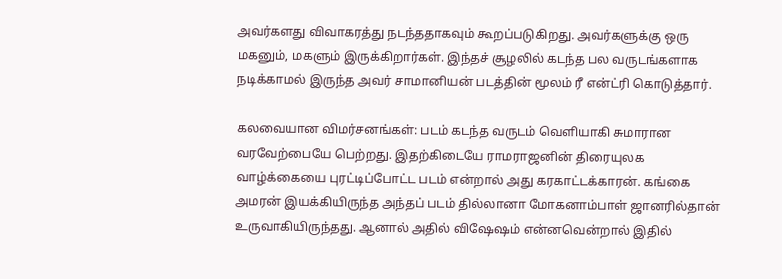அவர்களது விவாகரத்து நடந்ததாகவும் கூறப்படுகிறது. அவர்களுக்கு ஒரு மகனும், மகளும் இருக்கிறார்கள். இந்தச் சூழலில் கடந்த பல வருடங்களாக நடிக்காமல் இருந்த அவர் சாமானியன் படத்தின் மூலம் ரீ என்ட்ரி கொடுத்தார்.

கலவையான விமர்சனங்கள்: படம் கடந்த வருடம் வெளியாகி சுமாரான வரவேற்பையே பெற்றது. இதற்கிடையே ராமராஜனின் திரையுலக வாழ்க்கையை புரட்டிப்போட்ட படம் என்றால் அது கரகாட்டக்காரன். கங்கை அமரன் இயக்கியிருந்த அந்தப் படம் தில்லானா மோகனாம்பாள் ஜானரில்தான் உருவாகியிருந்தது. ஆனால் அதில் விஷேஷம் என்னவென்றால் இதில்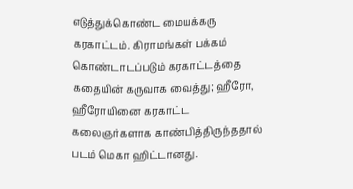எடுத்துக்கொண்ட மையக்கரு கரகாட்டம். கிராமங்கள் பக்கம் கொண்டாடப்படும் கரகாட்டத்தை கதையின் கருவாக வைத்து; ஹீரோ, ஹீரோயினை கரகாட்ட கலைஞர்களாக காண்பித்திருந்ததால் படம் மெகா ஹிட்டானது.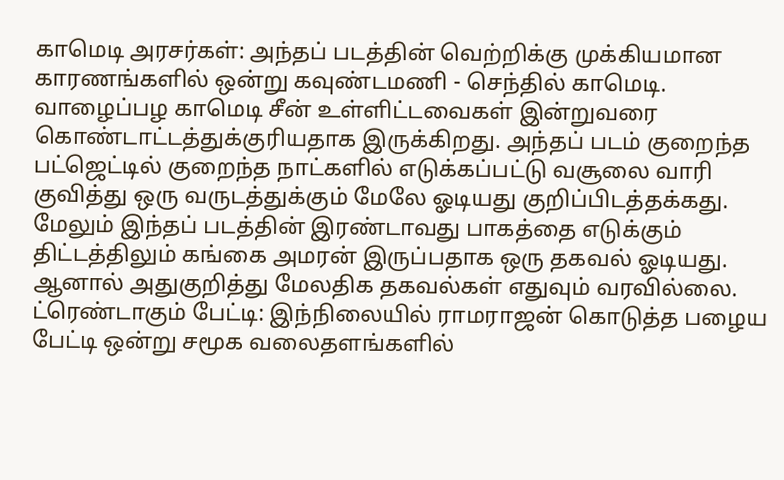காமெடி அரசர்கள்: அந்தப் படத்தின் வெற்றிக்கு முக்கியமான காரணங்களில் ஒன்று கவுண்டமணி - செந்தில் காமெடி. வாழைப்பழ காமெடி சீன் உள்ளிட்டவைகள் இன்றுவரை கொண்டாட்டத்துக்குரியதாக இருக்கிறது. அந்தப் படம் குறைந்த பட்ஜெட்டில் குறைந்த நாட்களில் எடுக்கப்பட்டு வசூலை வாரி குவித்து ஒரு வருடத்துக்கும் மேலே ஓடியது குறிப்பிடத்தக்கது. மேலும் இந்தப் படத்தின் இரண்டாவது பாகத்தை எடுக்கும் திட்டத்திலும் கங்கை அமரன் இருப்பதாக ஒரு தகவல் ஓடியது. ஆனால் அதுகுறித்து மேலதிக தகவல்கள் எதுவும் வரவில்லை.
ட்ரெண்டாகும் பேட்டி: இந்நிலையில் ராமராஜன் கொடுத்த பழைய பேட்டி ஒன்று சமூக வலைதளங்களில்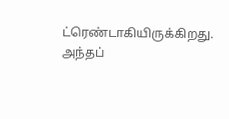ட்ரெண்டாகியிருக்கிறது. அந்தப்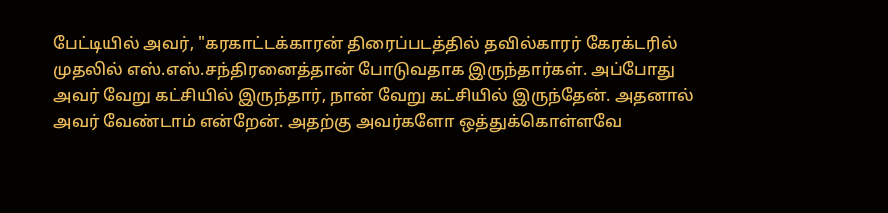பேட்டியில் அவர், "கரகாட்டக்காரன் திரைப்படத்தில் தவில்காரர் கேரக்டரில் முதலில் எஸ்.எஸ்.சந்திரனைத்தான் போடுவதாக இருந்தார்கள். அப்போது அவர் வேறு கட்சியில் இருந்தார், நான் வேறு கட்சியில் இருந்தேன். அதனால் அவர் வேண்டாம் என்றேன். அதற்கு அவர்களோ ஒத்துக்கொள்ளவே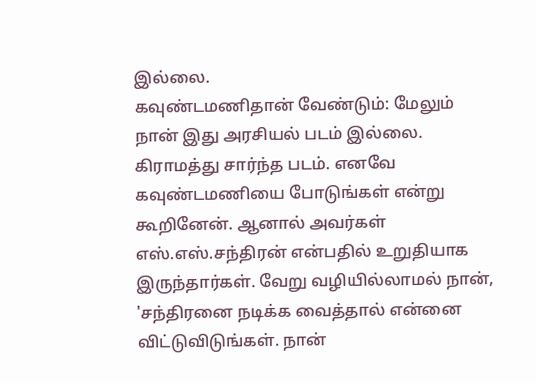இல்லை.
கவுண்டமணிதான் வேண்டும்: மேலும் நான் இது அரசியல் படம் இல்லை. கிராமத்து சார்ந்த படம். எனவே கவுண்டமணியை போடுங்கள் என்று கூறினேன். ஆனால் அவர்கள் எஸ்.எஸ்.சந்திரன் என்பதில் உறுதியாக இருந்தார்கள். வேறு வழியில்லாமல் நான், 'சந்திரனை நடிக்க வைத்தால் என்னை விட்டுவிடுங்கள். நான்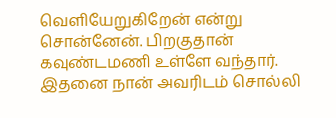வெளியேறுகிறேன் என்று சொன்னேன். பிறகுதான் கவுண்டமணி உள்ளே வந்தார். இதனை நான் அவரிடம் சொல்லி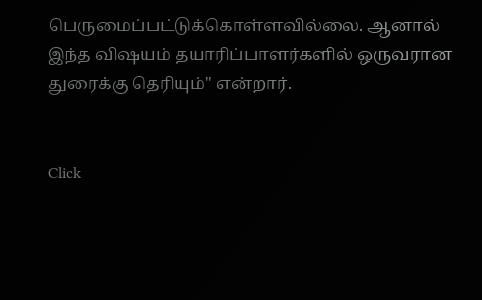பெருமைப்பட்டுக்கொள்ளவில்லை. ஆனால் இந்த விஷயம் தயாரிப்பாளர்களில் ஒருவரான துரைக்கு தெரியும்" என்றார்.


Click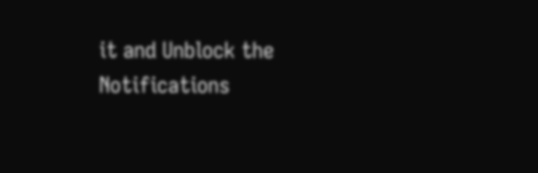it and Unblock the Notifications